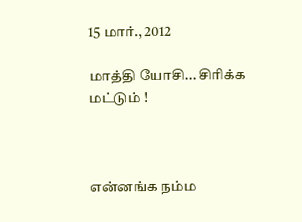15 மார்., 2012

மாத்தி யோசி... சிரிக்க மட்டும் !



எ‌ன்ன‌ங்க ந‌ம்ம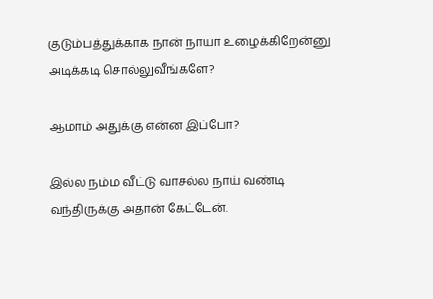குடு‌ம்ப‌த்து‌க்காக நா‌ன் நாயா உழை‌க்‌கிறே‌ன்‌னு அடி‌க்கடி சொ‌ல்லு‌வீ‌‌ங்களே?

ஆமா‌ம் அது‌க்கு எ‌ன்ன இ‌ப்போ?

இ‌ல்ல ந‌ம்ம ‌‌வீ‌ட்டு வாச‌ல்ல நா‌ய் வ‌ண்டி வ‌ந்‌திரு‌க்கு அதா‌ன் கே‌ட்டே‌ன்.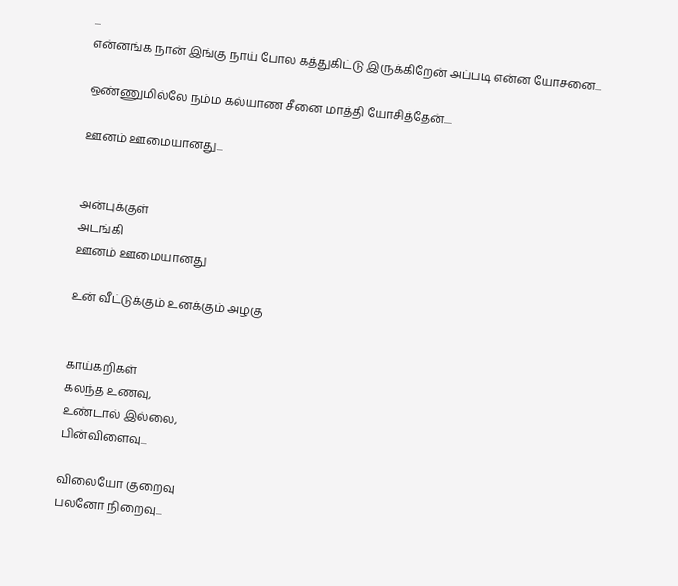...
என்னங்க நான் இங்கு நாய் போல கத்துகிட்டு இருக்கிறேன் அப்படி என்ன யோசனை...

ஒண்ணுமில்லே நம்ம கல்யாண சீனை மாத்தி யோசித்தேன்....

ஊனம் ஊமையானது...


அன்புக்குள்
அடங்கி
ஊனம் ஊமையானது

உன் வீட்டுக்கும் உனக்கும் அழகு


காய்கறிகள்
கலந்த உணவு,
உண்டால் இல்லை,
பின்விளைவு...

விலையோ குறைவு
பலனோ நிறைவு...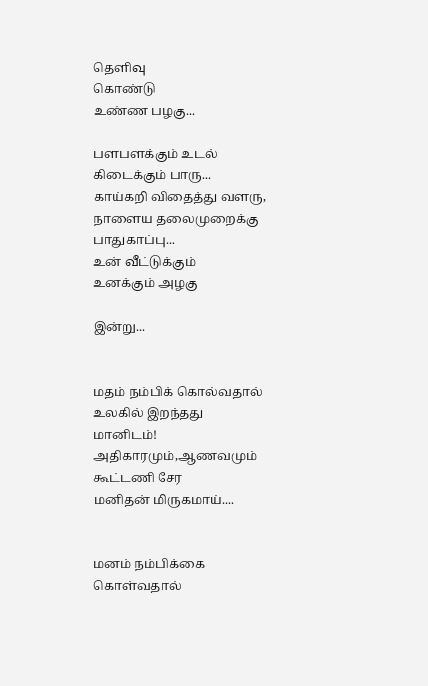தெளிவு
கொண்டு
உண்ண பழகு...

பளபளக்கும் உடல்
கிடைக்கும் பாரு...
காய்கறி விதைத்து வளரு,
நாளைய தலைமுறைக்கு
பாதுகாப்பு...
உன் வீட்டுக்கும்
உனக்கும் அழகு

இன்று...


மதம் நம்பிக் கொல்வதால்
உலகில் இறந்தது
மானிடம்!
அதிகாரமும்,ஆணவமும்
கூட்டணி சேர
மனிதன் மிருகமாய்....


மனம் நம்பிக்கை
கொள்வதால்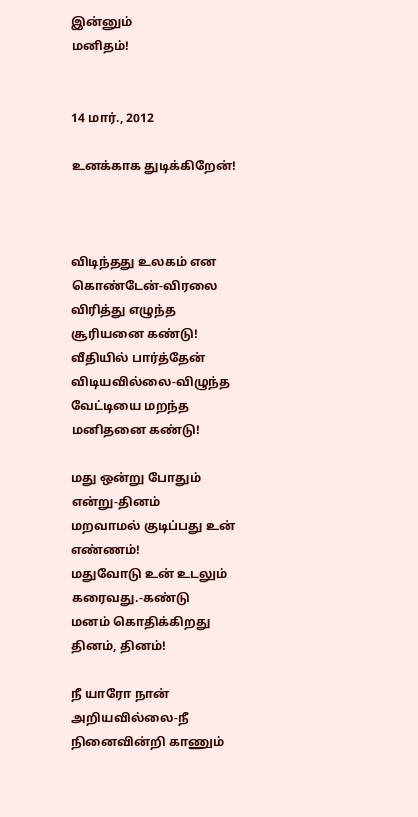இன்னும்
மனிதம்!


14 மார்., 2012

உனக்காக துடிக்கிறேன்!



விடிந்தது உலகம் என கொண்டேன்-விரலை
விரித்து எழுந்த சூரியனை கண்டு!
வீதியில் பார்த்தேன் விடியவில்லை-விழுந்த
வேட்டியை மறந்த மனிதனை கண்டு!

மது ஒன்று போதும் என்று-தினம்
மறவாமல் குடிப்பது உன் எண்ணம்!
மதுவோடு உன் உடலும் கரைவது.-கண்டு
மனம் கொதிக்கிறது தினம், தினம்!

நீ யாரோ நான் அறியவில்லை-நீ
நினைவின்றி காணும்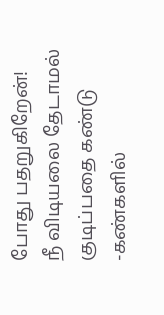போது பதறுகிறேன்!
நீ விடியலை தேடாமல் குடிப்பதை கண்டு -கண்களில்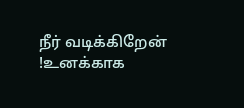நீர் வடிக்கிறேன் !உனக்காக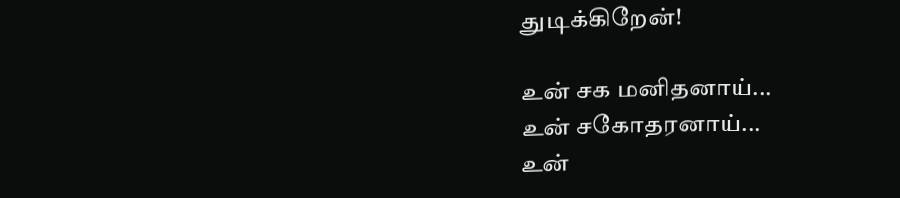துடிக்கிறேன்!

உன் சக மனிதனாய்...
உன் சகோதரனாய்...
உன்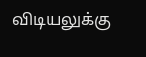விடியலுக்கு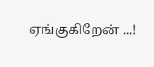ஏங்குகிறேன் ...!